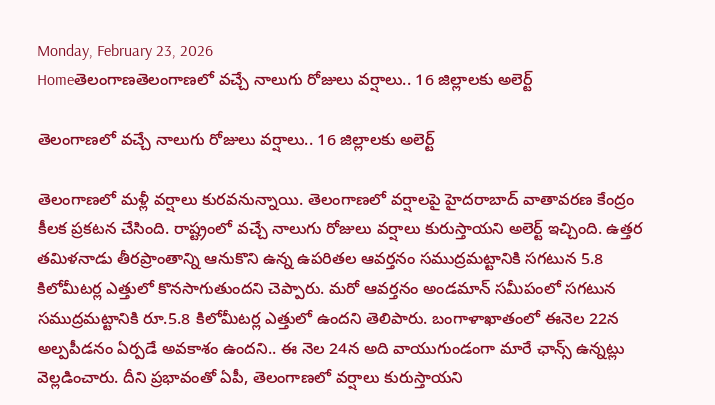Monday, February 23, 2026
Homeతెలంగాణతెలంగాణలో వచ్చే నాలుగు రోజులు వర్షాలు.. 16 జిల్లాలకు అలెర్ట్

తెలంగాణలో వచ్చే నాలుగు రోజులు వర్షాలు.. 16 జిల్లాలకు అలెర్ట్

తెలంగాణలో మళ్లీ వర్షాలు కురవనున్నాయి. తెలంగాణలో వర్షాలపై హైదరాబాద్ వాతావరణ కేంద్రం కీలక ప్రకటన చేసింది. రాష్ట్రంలో వచ్చే నాలుగు రోజులు వర్షాలు కురుస్తాయని అలెర్ట్ ఇచ్చింది. ఉత్తర తమిళనాడు తీరప్రాంతాన్ని ఆనుకొని ఉన్న ఉపరితల ఆవర్తనం సముద్రమట్టానికి సగటున 5.8 కిలోమీటర్ల ఎత్తులో కొనసాగుతుందని చెప్పారు. మరో ఆవర్తనం అండమాన్‌ సమీపంలో సగటున సముద్రమట్టానికి రూ.5.8 కిలోమీటర్ల ఎత్తులో ఉందని తెలిపారు. బంగాళాఖాతంలో ఈనెల 22న అల్పపీడనం ఏర్పడే అవకాశం ఉందని.. ఈ నెల 24న అది వాయుగుండంగా మారే ఛాన్స్ ఉన్నట్లు వెల్లడించారు. దీని ప్రభావంతో ఏపీ, తెలంగాణలో వర్షాలు కురుస్తాయని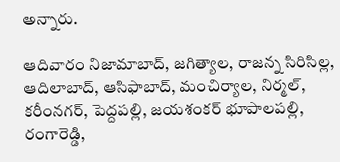అన్నారు.

ఆదివారం నిజామాబాద్‌, జగిత్యాల, రాజన్న సిరిసిల్ల, ఆదిలాబాద్‌, ఆసిఫాబాద్‌, మంచిర్యాల, నిర్మల్‌, కరీంనగర్‌, పెద్దపల్లి, జయశంకర్‌ భూపాలపల్లి, రంగారెడ్డి,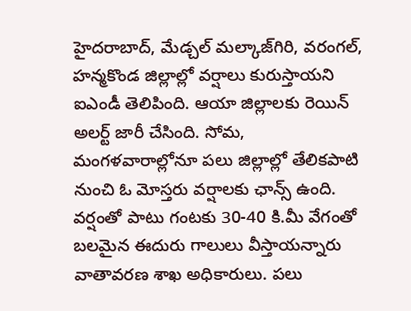హైదరాబాద్‌, మేడ్చల్‌ మల్కాజ్‌గిరి, వరంగల్‌, హన్మకొండ జిల్లాల్లో వర్షాలు కురుస్తాయని ఐఎండీ తెలిపింది. ఆయా జిల్లాలకు రెయిన్‌ అలర్ట్ జారీ చేసింది. సోమ, మంగళవారాల్లోనూ పలు జిల్లాల్లో తేలికపాటి నుంచి ఓ మోస్తరు వర్షాలకు ఛాన్స్ ఉంది. వర్షంతో పాటు గంటకు 30-40 కి.మీ వేగంతో బలమైన ఈదురు గాలులు వీస్తాయన్నారు వాతావరణ శాఖ అధికారులు. పలు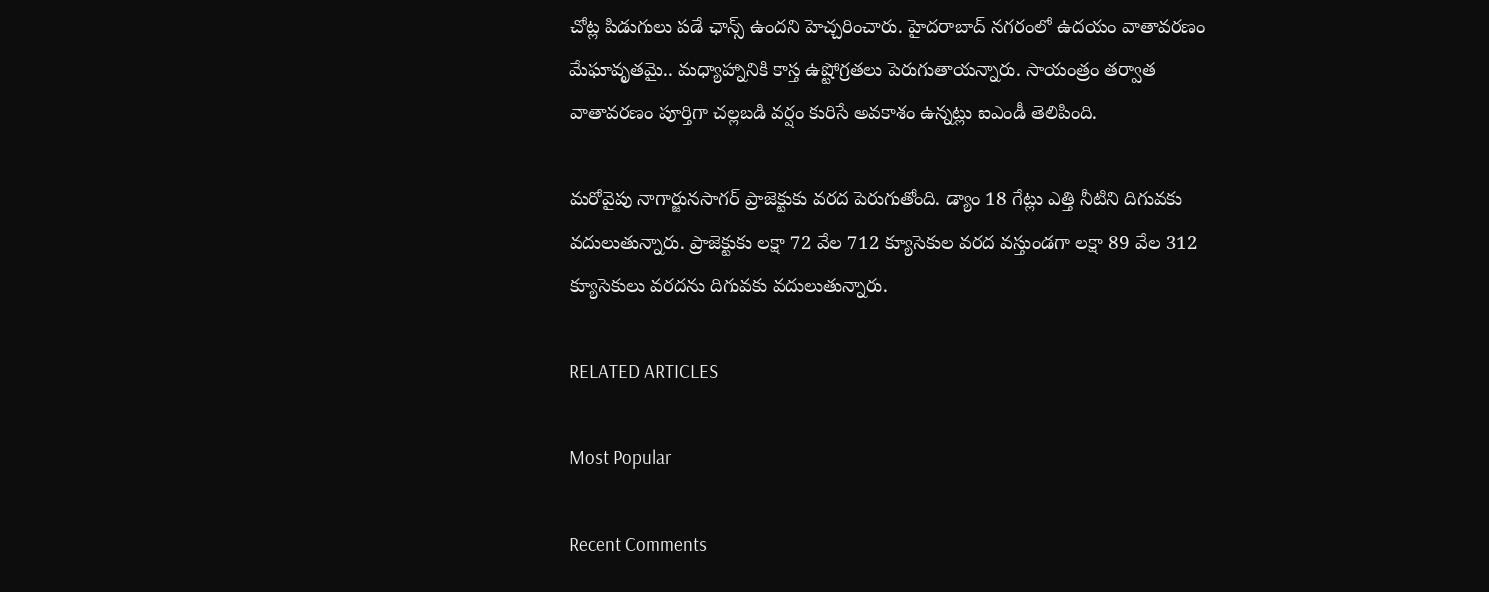చోట్ల పిడుగులు పడే ఛాన్స్ ఉందని హెచ్చరించారు. హైదరాబాద్ నగరంలో ఉదయం వాతావరణం మేఘావృతమై.. మధ్యాహ్నానికి కాస్త ఉష్టోగ్రతలు పెరుగుతాయన్నారు. సాయంత్రం తర్వాత వాతావరణం పూర్తిగా చల్లబడి వర్షం కురిసే అవకాశం ఉన్నట్లు ఐఎండీ తెలిపింది.

మరోవైపు నాగార్జునసాగర్‌ ప్రాజెక్టుకు వరద పెరుగుతోంది. డ్యాం 18 గేట్లు ఎత్తి నీటిని దిగువకు వదులుతున్నారు. ప్రాజెక్టుకు లక్షా 72 వేల 712 క్యూసెకుల వరద వస్తుండగా లక్షా 89 వేల 312 క్యూసెకులు వరదను దిగువకు వదులుతున్నారు.

RELATED ARTICLES

Most Popular

Recent Comments